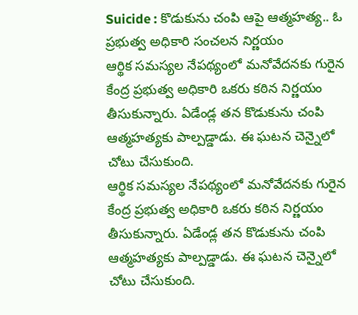Suicide : కొడుకును చంపి ఆపై ఆత్మహత్య.. ఓ ప్రభుత్వ అధికారి సంచలన నిర్ణయం
ఆర్థిక సమస్యల నేపథ్యంలో మనోవేదనకు గురైన కేంద్ర ప్రభుత్వ అధికారి ఒకరు కఠిన నిర్ణయం తీసుకున్నారు. ఏడేండ్ల తన కొడుకును చంపి ఆత్మహత్యకు పాల్పడ్డాడు. ఈ ఘటన చెన్నైలో చోటు చేసుకుంది.
ఆర్థిక సమస్యల నేపథ్యంలో మనోవేదనకు గురైన కేంద్ర ప్రభుత్వ అధికారి ఒకరు కఠిన నిర్ణయం తీసుకున్నారు. ఏడేండ్ల తన కొడుకును చంపి ఆత్మహత్యకు పాల్పడ్డాడు. ఈ ఘటన చెన్నైలో చోటు చేసుకుంది.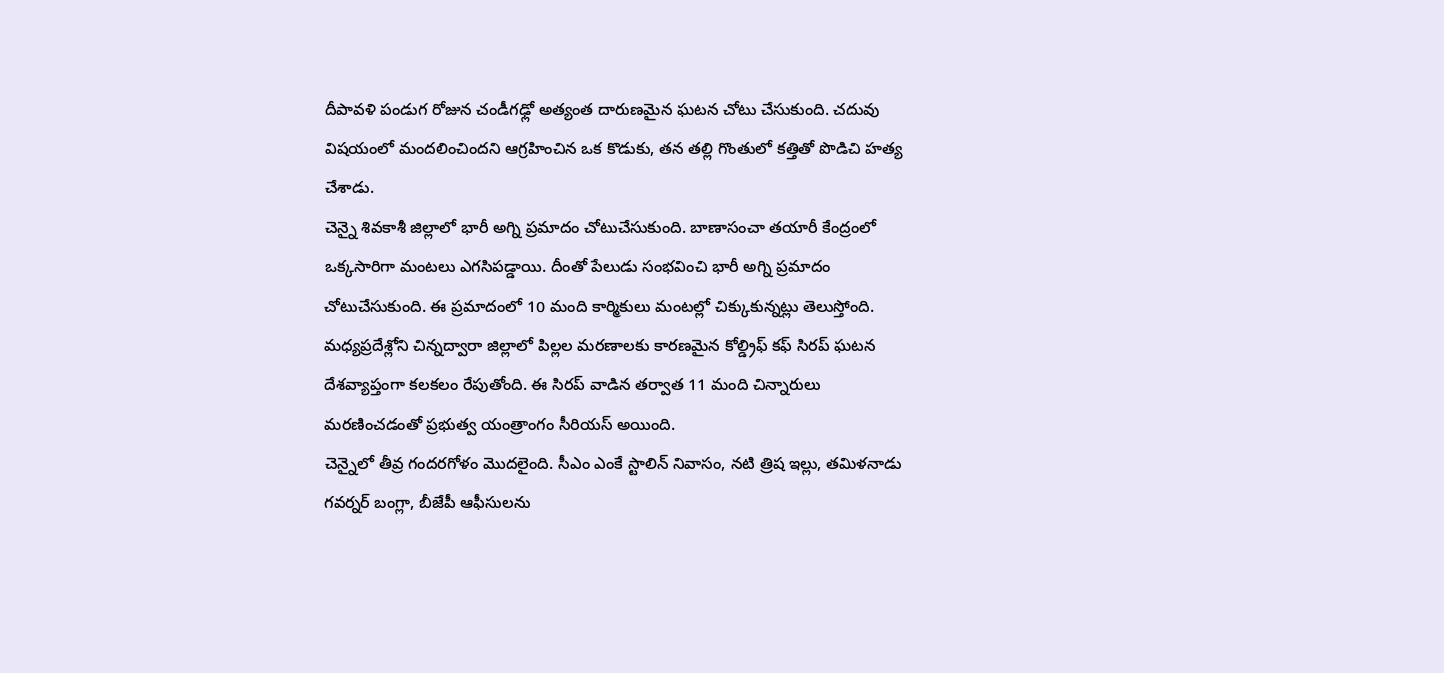దీపావళి పండుగ రోజున చండీగఢ్లో అత్యంత దారుణమైన ఘటన చోటు చేసుకుంది. చదువు విషయంలో మందలించిందని ఆగ్రహించిన ఒక కొడుకు, తన తల్లి గొంతులో కత్తితో పొడిచి హత్య చేశాడు.
చెన్నై శివకాశీ జిల్లాలో భారీ అగ్ని ప్రమాదం చోటుచేసుకుంది. బాణాసంచా తయారీ కేంద్రంలో ఒక్కసారిగా మంటలు ఎగసిపడ్డాయి. దీంతో పేలుడు సంభవించి భారీ అగ్ని ప్రమాదం చోటుచేసుకుంది. ఈ ప్రమాదంలో 10 మంది కార్మికులు మంటల్లో చిక్కుకున్నట్లు తెలుస్తోంది.
మధ్యప్రదేశ్లోని చిన్నద్వారా జిల్లాలో పిల్లల మరణాలకు కారణమైన కోల్డ్రిఫ్ కఫ్ సిరప్ ఘటన దేశవ్యాప్తంగా కలకలం రేపుతోంది. ఈ సిరప్ వాడిన తర్వాత 11 మంది చిన్నారులు మరణించడంతో ప్రభుత్వ యంత్రాంగం సీరియస్ అయింది.
చెన్నైలో తీవ్ర గందరగోళం మొదలైంది. సీఎం ఎంకే స్టాలిన్ నివాసం, నటి త్రిష ఇల్లు, తమిళనాడు గవర్నర్ బంగ్లా, బీజేపీ ఆఫీసులను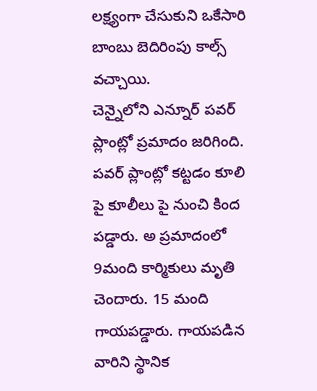లక్ష్యంగా చేసుకుని ఒకేసారి బాంబు బెదిరింపు కాల్స్ వచ్చాయి.
చెన్నైలోని ఎన్నూర్ పవర్ ప్లాంట్లో ప్రమాదం జరిగింది. పవర్ ప్లాంట్లో కట్టడం కూలి పై కూలీలు పై నుంచి కింద పడ్డారు. అ ప్రమాదంలో 9మంది కార్మికులు మృతి చెందారు. 15 మంది గాయపడ్డారు. గాయపడిన వారిని స్థానిక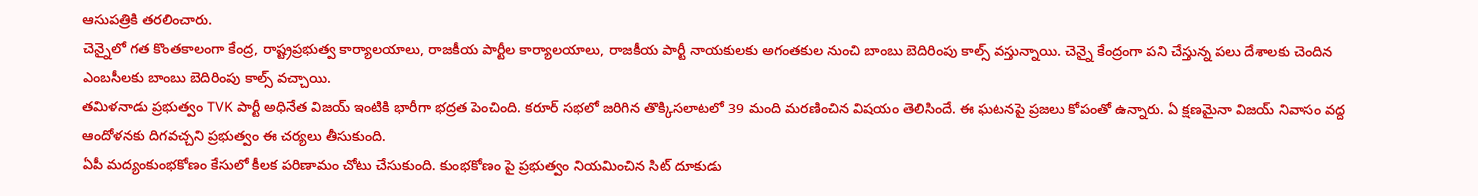ఆసుపత్రికి తరలించారు.
చెన్నైలో గత కొంతకాలంగా కేంద్ర, రాష్ట్రప్రభుత్వ కార్యాలయాలు, రాజకీయ పార్టీల కార్యాలయాలు, రాజకీయ పార్టీ నాయకులకు అగంతకుల నుంచి బాంబు బెదిరింపు కాల్స్ వస్తున్నాయి. చెన్నై కేంద్రంగా పని చేస్తున్న పలు దేశాలకు చెందిన ఎంబసీలకు బాంబు బెదిరింపు కాల్స్ వచ్చాయి.
తమిళనాడు ప్రభుత్వం TVK పార్టీ అధినేత విజయ్ ఇంటికి భారీగా భద్రత పెంచింది. కరూర్ సభలో జరిగిన తొక్కిసలాటలో 39 మంది మరణించిన విషయం తెలిసిందే. ఈ ఘటనపై ప్రజలు కోపంతో ఉన్నారు. ఏ క్షణమైనా విజయ్ నివాసం వద్ద ఆందోళనకు దిగవచ్చని ప్రభుత్వం ఈ చర్యలు తీసుకుంది.
ఏపీ మద్యంకుంభకోణం కేసులో కీలక పరిణామం చోటు చేసుకుంది. కుంభకోణం పై ప్రభుత్వం నియమించిన సిట్ దూకుడు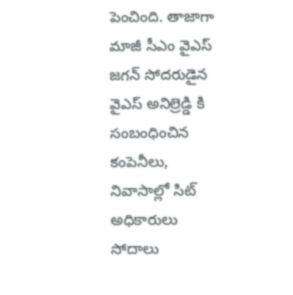పెంచింది. తాజాగా మాజీ సీఎం వైఎస్ జగన్ సోదరుడైన వైఎస్ అనిల్రెడ్డి కి సంబంధించిన కంపెనీలు, నివాసాల్లో సిట్ అధికారులు సోదాలు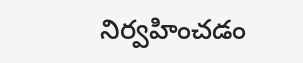నిర్వహించడం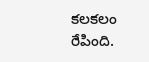కలకలం రేపింది.